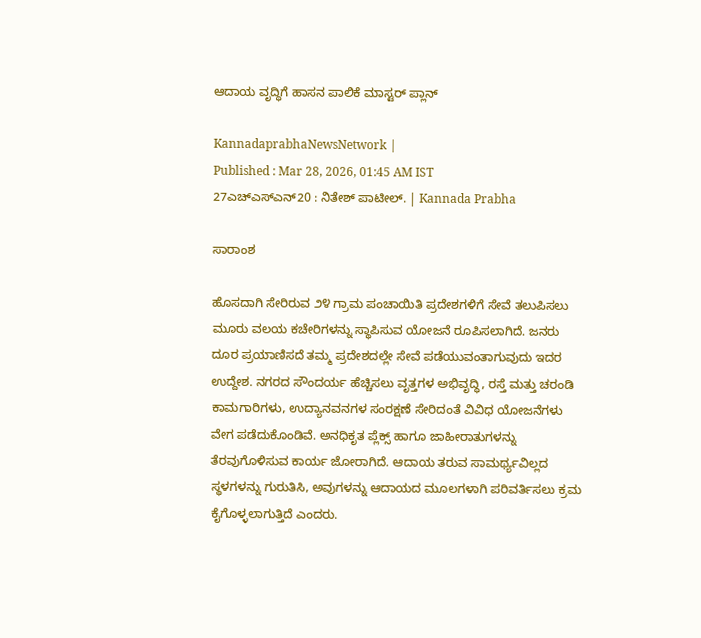ಆದಾಯ ವೃದ್ಧಿಗೆ ಹಾಸನ ಪಾಲಿಕೆ ಮಾಸ್ಟರ್ ಪ್ಲಾನ್

KannadaprabhaNewsNetwork |
Published : Mar 28, 2026, 01:45 AM IST
27ಎಚ್ಎಸ್ಎನ್20 : ನಿತೇಶ್‌ ಪಾಟೀಲ್‌. | Kannada Prabha

ಸಾರಾಂಶ

ಹೊಸದಾಗಿ ಸೇರಿರುವ ೨೪ ಗ್ರಾಮ ಪಂಚಾಯಿತಿ ಪ್ರದೇಶಗಳಿಗೆ ಸೇವೆ ತಲುಪಿಸಲು ಮೂರು ವಲಯ ಕಚೇರಿಗಳನ್ನು ಸ್ಥಾಪಿಸುವ ಯೋಜನೆ ರೂಪಿಸಲಾಗಿದೆ. ಜನರು ದೂರ ಪ್ರಯಾಣಿಸದೆ ತಮ್ಮ ಪ್ರದೇಶದಲ್ಲೇ ಸೇವೆ ಪಡೆಯುವಂತಾಗುವುದು ಇದರ ಉದ್ದೇಶ. ನಗರದ ಸೌಂದರ್ಯ ಹೆಚ್ಚಿಸಲು ವೃತ್ತಗಳ ಅಭಿವೃದ್ಧಿ, ರಸ್ತೆ ಮತ್ತು ಚರಂಡಿ ಕಾಮಗಾರಿಗಳು, ಉದ್ಯಾನವನಗಳ ಸಂರಕ್ಷಣೆ ಸೇರಿದಂತೆ ವಿವಿಧ ಯೋಜನೆಗಳು ವೇಗ ಪಡೆದುಕೊಂಡಿವೆ. ಅನಧಿಕೃತ ಪ್ಲೆಕ್ಸ್ ಹಾಗೂ ಜಾಹೀರಾತುಗಳನ್ನು ತೆರವುಗೊಳಿಸುವ ಕಾರ್ಯ ಜೋರಾಗಿದೆ. ಆದಾಯ ತರುವ ಸಾಮರ್ಥ್ಯವಿಲ್ಲದ ಸ್ಥಳಗಳನ್ನು ಗುರುತಿಸಿ, ಅವುಗಳನ್ನು ಆದಾಯದ ಮೂಲಗಳಾಗಿ ಪರಿವರ್ತಿಸಲು ಕ್ರಮ ಕೈಗೊಳ್ಳಲಾಗುತ್ತಿದೆ ಎಂದರು.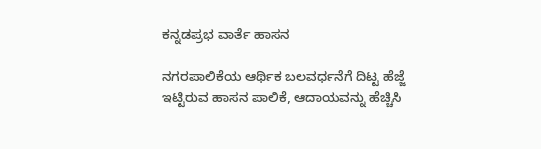ಕನ್ನಡಪ್ರಭ ವಾರ್ತೆ ಹಾಸನ

ನಗರಪಾಲಿಕೆಯ ಆರ್ಥಿಕ ಬಲವರ್ಧನೆಗೆ ದಿಟ್ಟ ಹೆಜ್ಜೆ ಇಟ್ಟಿರುವ ಹಾಸನ ಪಾಲಿಕೆ, ಆದಾಯವನ್ನು ಹೆಚ್ಚಿಸಿ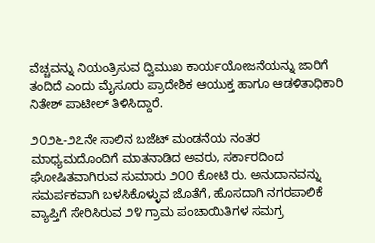ವೆಚ್ಚವನ್ನು ನಿಯಂತ್ರಿಸುವ ದ್ವಿಮುಖ ಕಾರ್ಯಯೋಜನೆಯನ್ನು ಜಾರಿಗೆ ತಂದಿದೆ ಎಂದು ಮೈಸೂರು ಪ್ರಾದೇಶಿಕ ಆಯುಕ್ತ ಹಾಗೂ ಆಡಳಿತಾಧಿಕಾರಿ ನಿತೇಶ್ ಪಾಟೀಲ್ ತಿಳಿಸಿದ್ದಾರೆ.

೨೦೨೬-೨೭ನೇ ಸಾಲಿನ ಬಜೆಟ್ ಮಂಡನೆಯ ನಂತರ ಮಾಧ್ಯಮದೊಂದಿಗೆ ಮಾತನಾಡಿದ ಅವರು, ಸರ್ಕಾರದಿಂದ ಘೋಷಿತವಾಗಿರುವ ಸುಮಾರು ೨೦೦ ಕೋಟಿ ರು. ಅನುದಾನವನ್ನು ಸಮರ್ಪಕವಾಗಿ ಬಳಸಿಕೊಳ್ಳುವ ಜೊತೆಗೆ, ಹೊಸದಾಗಿ ನಗರಪಾಲಿಕೆ ವ್ಯಾಪ್ತಿಗೆ ಸೇರಿಸಿರುವ ೨೪ ಗ್ರಾಮ ಪಂಚಾಯಿತಿಗಳ ಸಮಗ್ರ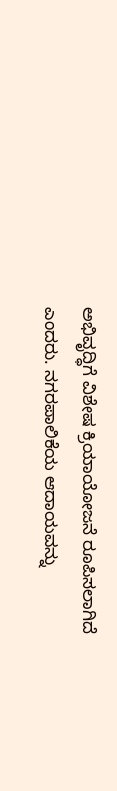ಅಭಿವೃದ್ಧಿಗೆ ವಿಶೇಷ ಕ್ರಿಯಾಯೋಜನೆ ರೂಪಿಸಲಾಗಿದೆ ಎಂದರು. ನಗರಪಾಲಿಕೆಯ ಆದಾಯವನ್ನು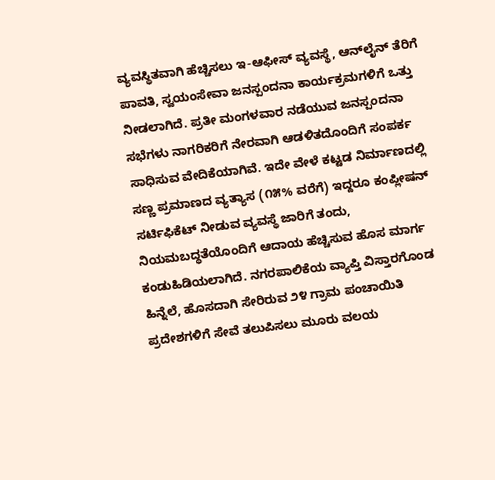ವ್ಯವಸ್ಥಿತವಾಗಿ ಹೆಚ್ಚಿಸಲು ಇ-ಆಫೀಸ್ ವ್ಯವಸ್ಥೆ, ಆನ್‌ಲೈನ್ ತೆರಿಗೆ ಪಾವತಿ, ಸ್ವಯಂಸೇವಾ ಜನಸ್ಪಂದನಾ ಕಾರ್ಯಕ್ರಮಗಳಿಗೆ ಒತ್ತು ನೀಡಲಾಗಿದೆ. ಪ್ರತೀ ಮಂಗಳವಾರ ನಡೆಯುವ ಜನಸ್ಪಂದನಾ ಸಭೆಗಳು ನಾಗರಿಕರಿಗೆ ನೇರವಾಗಿ ಆಡಳಿತದೊಂದಿಗೆ ಸಂಪರ್ಕ ಸಾಧಿಸುವ ವೇದಿಕೆಯಾಗಿವೆ. ಇದೇ ವೇಳೆ ಕಟ್ಟಡ ನಿರ್ಮಾಣದಲ್ಲಿ ಸಣ್ಣ ಪ್ರಮಾಣದ ವ್ಯತ್ಯಾಸ (೧೫% ವರೆಗೆ) ಇದ್ದರೂ ಕಂಪ್ಲೀಷನ್ ಸರ್ಟಿಫಿಕೆಟ್ ನೀಡುವ ವ್ಯವಸ್ಥೆ ಜಾರಿಗೆ ತಂದು, ನಿಯಮಬದ್ಧತೆಯೊಂದಿಗೆ ಆದಾಯ ಹೆಚ್ಚಿಸುವ ಹೊಸ ಮಾರ್ಗ ಕಂಡುಹಿಡಿಯಲಾಗಿದೆ. ನಗರಪಾಲಿಕೆಯ ವ್ಯಾಪ್ತಿ ವಿಸ್ತಾರಗೊಂಡ ಹಿನ್ನೆಲೆ, ಹೊಸದಾಗಿ ಸೇರಿರುವ ೨೪ ಗ್ರಾಮ ಪಂಚಾಯಿತಿ ಪ್ರದೇಶಗಳಿಗೆ ಸೇವೆ ತಲುಪಿಸಲು ಮೂರು ವಲಯ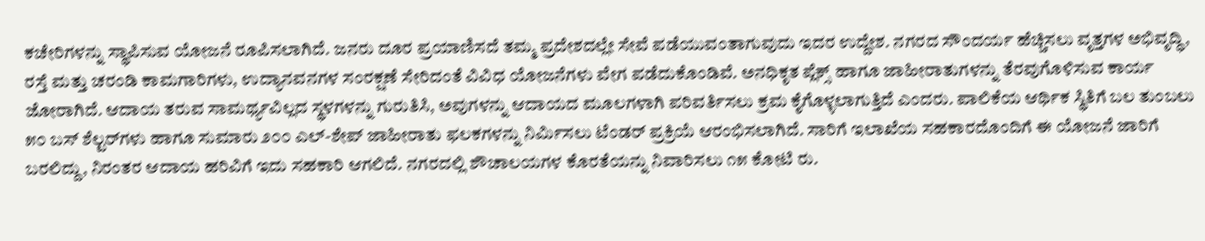ಕಚೇರಿಗಳನ್ನು ಸ್ಥಾಪಿಸುವ ಯೋಜನೆ ರೂಪಿಸಲಾಗಿದೆ. ಜನರು ದೂರ ಪ್ರಯಾಣಿಸದೆ ತಮ್ಮ ಪ್ರದೇಶದಲ್ಲೇ ಸೇವೆ ಪಡೆಯುವಂತಾಗುವುದು ಇದರ ಉದ್ದೇಶ. ನಗರದ ಸೌಂದರ್ಯ ಹೆಚ್ಚಿಸಲು ವೃತ್ತಗಳ ಅಭಿವೃದ್ಧಿ, ರಸ್ತೆ ಮತ್ತು ಚರಂಡಿ ಕಾಮಗಾರಿಗಳು, ಉದ್ಯಾನವನಗಳ ಸಂರಕ್ಷಣೆ ಸೇರಿದಂತೆ ವಿವಿಧ ಯೋಜನೆಗಳು ವೇಗ ಪಡೆದುಕೊಂಡಿವೆ. ಅನಧಿಕೃತ ಪ್ಲೆಕ್ಸ್ ಹಾಗೂ ಜಾಹೀರಾತುಗಳನ್ನು ತೆರವುಗೊಳಿಸುವ ಕಾರ್ಯ ಜೋರಾಗಿದೆ. ಆದಾಯ ತರುವ ಸಾಮರ್ಥ್ಯವಿಲ್ಲದ ಸ್ಥಳಗಳನ್ನು ಗುರುತಿಸಿ, ಅವುಗಳನ್ನು ಆದಾಯದ ಮೂಲಗಳಾಗಿ ಪರಿವರ್ತಿಸಲು ಕ್ರಮ ಕೈಗೊಳ್ಳಲಾಗುತ್ತಿದೆ ಎಂದರು. ಪಾಲಿಕೆಯ ಆರ್ಥಿಕ ಸ್ಥಿತಿಗೆ ಬಲ ತುಂಬಲು ೫೦ ಬಸ್ ಶೆಲ್ಟರ್‌ಗಳು ಹಾಗೂ ಸುಮಾರು ೨೦೦ ಎಲ್-ಶೇಪ್ ಜಾಹೀರಾತು ಫಲಕಗಳನ್ನು ನಿರ್ಮಿಸಲು ಟೆಂಡರ್‌ ಪ್ರಕ್ರಿಯೆ ಆರಂಭಿಸಲಾಗಿದೆ. ಸಾರಿಗೆ ಇಲಾಖೆಯ ಸಹಕಾರದೊಂದಿಗೆ ಈ ಯೋಜನೆ ಜಾರಿಗೆ ಬರಲಿದ್ದು, ನಿರಂತರ ಆದಾಯ ಹರಿವಿಗೆ ಇದು ಸಹಕಾರಿ ಆಗಲಿದೆ. ನಗರದಲ್ಲಿ ಶೌಚಾಲಯಗಳ ಕೊರತೆಯನ್ನು ನಿವಾರಿಸಲು ೧೫ ಕೋಟಿ ರು.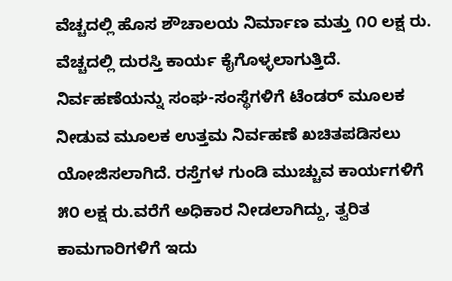ವೆಚ್ಚದಲ್ಲಿ ಹೊಸ ಶೌಚಾಲಯ ನಿರ್ಮಾಣ ಮತ್ತು ೧೦ ಲಕ್ಷ ರು. ವೆಚ್ಚದಲ್ಲಿ ದುರಸ್ತಿ ಕಾರ್ಯ ಕೈಗೊಳ್ಳಲಾಗುತ್ತಿದೆ. ನಿರ್ವಹಣೆಯನ್ನು ಸಂಘ-ಸಂಸ್ಥೆಗಳಿಗೆ ಟೆಂಡರ್‌ ಮೂಲಕ ನೀಡುವ ಮೂಲಕ ಉತ್ತಮ ನಿರ್ವಹಣೆ ಖಚಿತಪಡಿಸಲು ಯೋಜಿಸಲಾಗಿದೆ. ರಸ್ತೆಗಳ ಗುಂಡಿ ಮುಚ್ಚುವ ಕಾರ್ಯಗಳಿಗೆ ೫೦ ಲಕ್ಷ ರು.ವರೆಗೆ ಅಧಿಕಾರ ನೀಡಲಾಗಿದ್ದು, ತ್ವರಿತ ಕಾಮಗಾರಿಗಳಿಗೆ ಇದು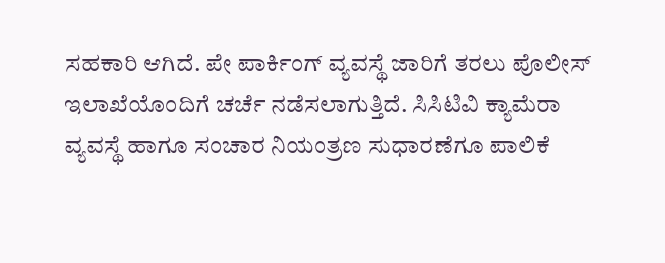ಸಹಕಾರಿ ಆಗಿದೆ. ಪೇ ಪಾರ್ಕಿಂಗ್ ವ್ಯವಸ್ಥೆ ಜಾರಿಗೆ ತರಲು ಪೊಲೀಸ್ ಇಲಾಖೆಯೊಂದಿಗೆ ಚರ್ಚೆ ನಡೆಸಲಾಗುತ್ತಿದೆ. ಸಿಸಿಟಿವಿ ಕ್ಯಾಮೆರಾ ವ್ಯವಸ್ಥೆ ಹಾಗೂ ಸಂಚಾರ ನಿಯಂತ್ರಣ ಸುಧಾರಣೆಗೂ ಪಾಲಿಕೆ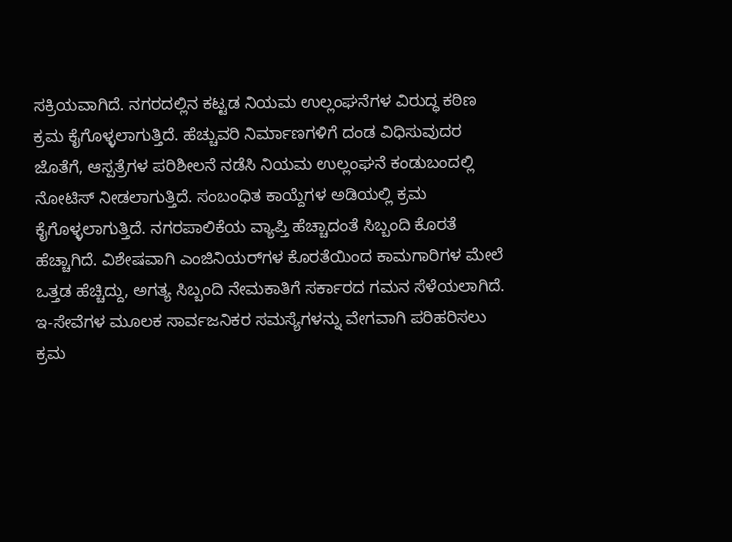ಸಕ್ರಿಯವಾಗಿದೆ. ನಗರದಲ್ಲಿನ ಕಟ್ಟಡ ನಿಯಮ ಉಲ್ಲಂಘನೆಗಳ ವಿರುದ್ಧ ಕಠಿಣ ಕ್ರಮ ಕೈಗೊಳ್ಳಲಾಗುತ್ತಿದೆ. ಹೆಚ್ಚುವರಿ ನಿರ್ಮಾಣಗಳಿಗೆ ದಂಡ ವಿಧಿಸುವುದರ ಜೊತೆಗೆ, ಆಸ್ಪತ್ರೆಗಳ ಪರಿಶೀಲನೆ ನಡೆಸಿ ನಿಯಮ ಉಲ್ಲಂಘನೆ ಕಂಡುಬಂದಲ್ಲಿ ನೋಟಿಸ್ ನೀಡಲಾಗುತ್ತಿದೆ. ಸಂಬಂಧಿತ ಕಾಯ್ದೆಗಳ ಅಡಿಯಲ್ಲಿ ಕ್ರಮ ಕೈಗೊಳ್ಳಲಾಗುತ್ತಿದೆ. ನಗರಪಾಲಿಕೆಯ ವ್ಯಾಪ್ತಿ ಹೆಚ್ಚಾದಂತೆ ಸಿಬ್ಬಂದಿ ಕೊರತೆ ಹೆಚ್ಚಾಗಿದೆ. ವಿಶೇಷವಾಗಿ ಎಂಜಿನಿಯರ್‌ಗಳ ಕೊರತೆಯಿಂದ ಕಾಮಗಾರಿಗಳ ಮೇಲೆ ಒತ್ತಡ ಹೆಚ್ಚಿದ್ದು, ಅಗತ್ಯ ಸಿಬ್ಬಂದಿ ನೇಮಕಾತಿಗೆ ಸರ್ಕಾರದ ಗಮನ ಸೆಳೆಯಲಾಗಿದೆ. ಇ-ಸೇವೆಗಳ ಮೂಲಕ ಸಾರ್ವಜನಿಕರ ಸಮಸ್ಯೆಗಳನ್ನು ವೇಗವಾಗಿ ಪರಿಹರಿಸಲು ಕ್ರಮ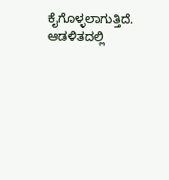ಕೈಗೊಳ್ಳಲಾಗುತ್ತಿದೆ. ಆಡಳಿತದಲ್ಲಿ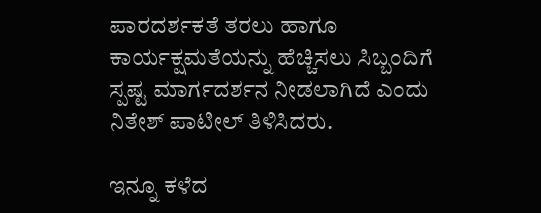ಪಾರದರ್ಶಕತೆ ತರಲು ಹಾಗೂ ಕಾರ್ಯಕ್ಷಮತೆಯನ್ನು ಹೆಚ್ಚಿಸಲು ಸಿಬ್ಬಂದಿಗೆ ಸ್ಪಷ್ಟ ಮಾರ್ಗದರ್ಶನ ನೀಡಲಾಗಿದೆ ಎಂದು ನಿತೇಶ್ ಪಾಟೀಲ್ ತಿಳಿಸಿದರು.

ಇನ್ನೂ ಕಳೆದ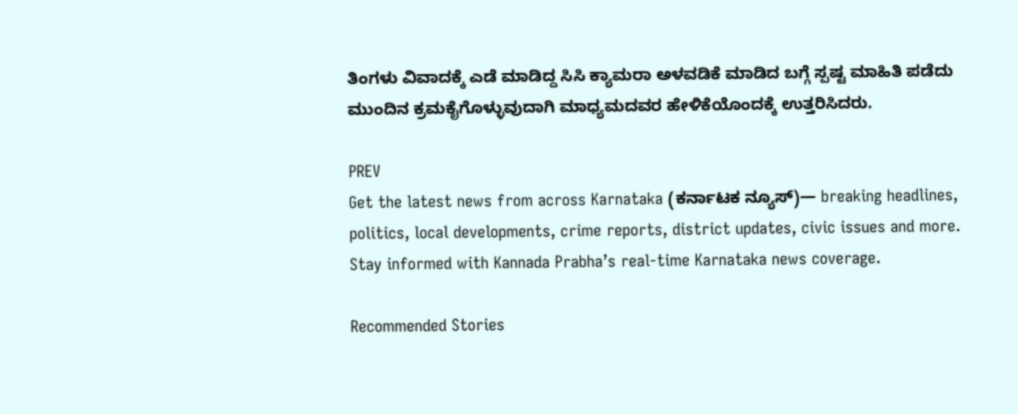ತಿಂಗಳು ವಿವಾದಕ್ಕೆ ಎಡೆ ಮಾಡಿದ್ದ ಸಿಸಿ ಕ್ಯಾಮರಾ ಅಳವಡಿಕೆ ಮಾಡಿದ ಬಗ್ಗೆ ಸ್ಪಷ್ಟ ಮಾಹಿತಿ ಪಡೆದು ಮುಂದಿನ ಕ್ರಮಕೈಗೊಳ್ಳುವುದಾಗಿ ಮಾಧ್ಯಮದವರ ಹೇಳಿಕೆಯೊಂದಕ್ಕೆ ಉತ್ತರಿಸಿದರು.

PREV
Get the latest news from across Karnataka (ಕರ್ನಾಟಕ ನ್ಯೂಸ್)— breaking headlines, politics, local developments, crime reports, district updates, civic issues and more. Stay informed with Kannada Prabha’s real‑time Karnataka news coverage.

Recommended Stories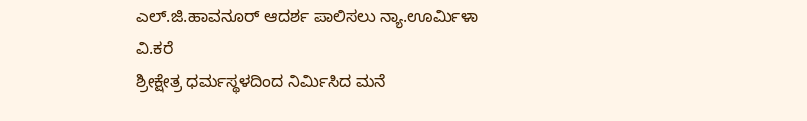ಎಲ್.ಜಿ.ಹಾವನೂರ್ ಆದರ್ಶ ಪಾಲಿಸಲು ನ್ಯಾ.ಊರ್ಮಿಳಾ ವಿ.ಕರೆ
ಶ್ರೀಕ್ಷೇತ್ರ ಧರ್ಮಸ್ಥಳದಿಂದ ನಿರ್ಮಿಸಿದ ಮನೆ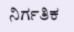ನಿರ್ಗತಿಕ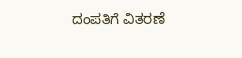ದಂಪತಿಗೆ ವಿತರಣೆ